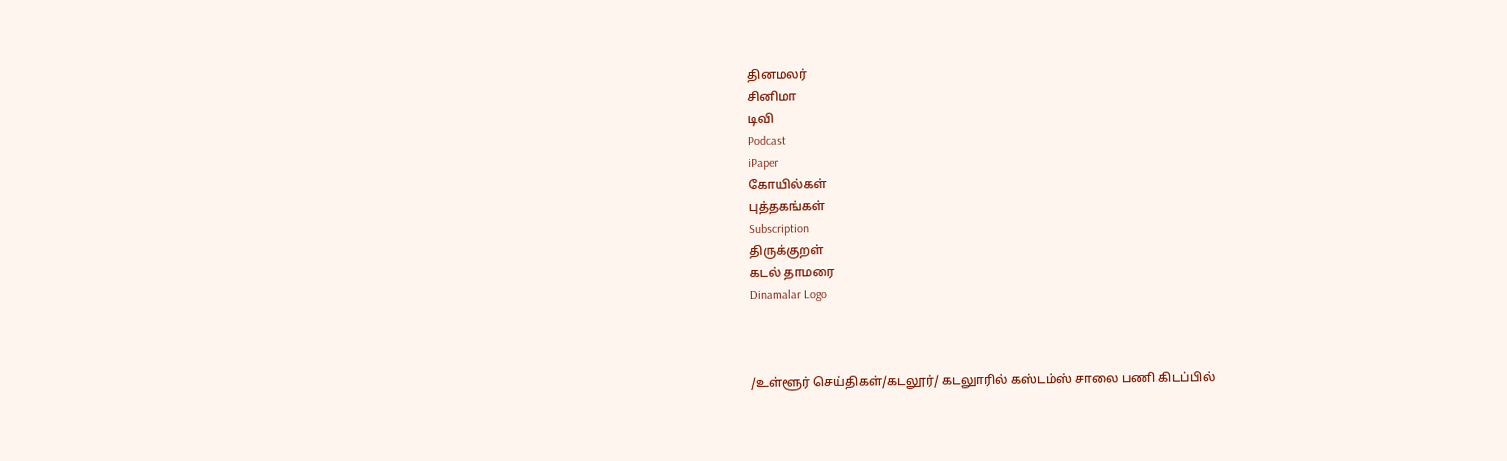தினமலர்
சினிமா
டிவி
Podcast
iPaper
கோயில்கள்
புத்தகங்கள்
Subscription
திருக்குறள்
கடல் தாமரை
Dinamalar Logo



/உள்ளூர் செய்திகள்/கடலூர்/ கடலுாரில் கஸ்டம்ஸ் சாலை பணி கிடப்பில்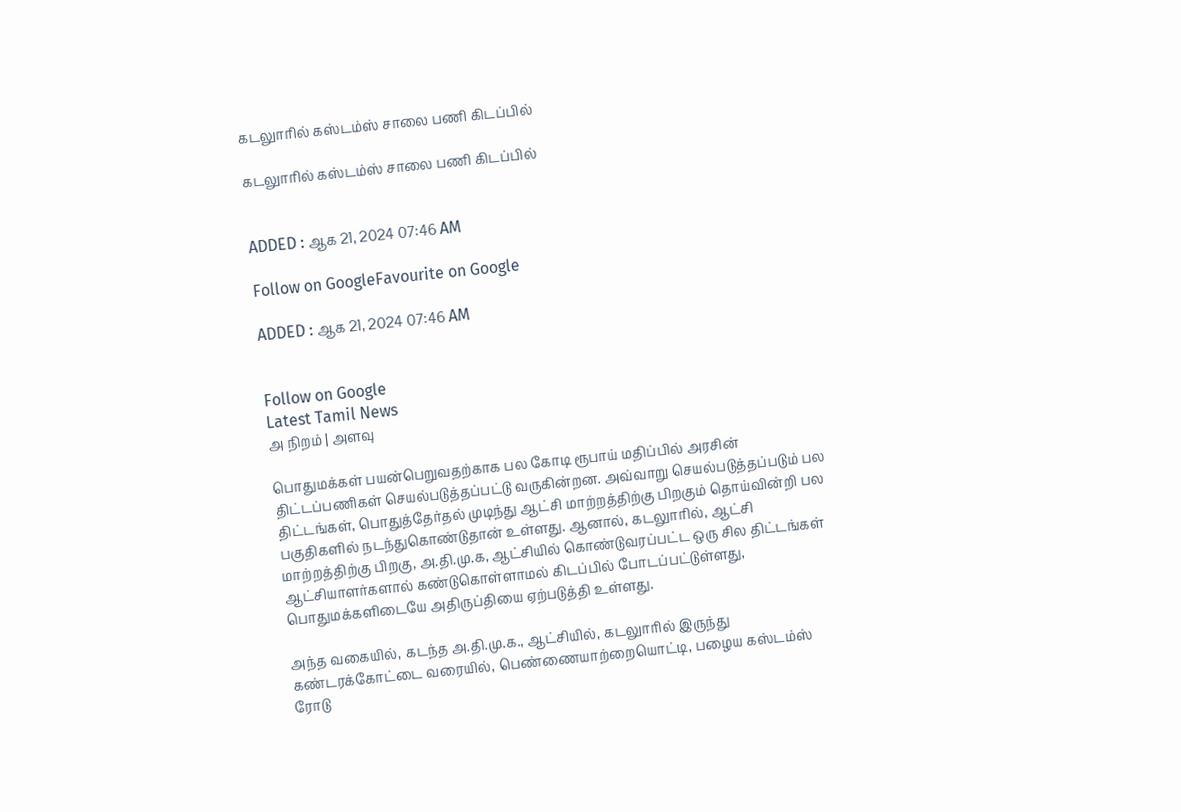கடலுாரில் கஸ்டம்ஸ் சாலை பணி கிடப்பில்

கடலுாரில் கஸ்டம்ஸ் சாலை பணி கிடப்பில்


ADDED : ஆக 21, 2024 07:46 AM

Follow on GoogleFavourite on Google

ADDED : ஆக 21, 2024 07:46 AM


Follow on Google
Latest Tamil News
அ நிறம் | அளவு

பொதுமக்கள் பயன்பெறுவதற்காக பல கோடி ரூபாய் மதிப்பில் அரசின் திட்டப்பணிகள் செயல்படுத்தப்பட்டு வருகின்றன. அவ்வாறு செயல்படுத்தப்படும் பல திட்டங்கள், பொதுத்தேர்தல் முடிந்து ஆட்சி மாற்றத்திற்கு பிறகும் தொய்வின்றி பல பகுதிகளில் நடந்துகொண்டுதான் உள்ளது. ஆனால், கடலுாரில், ஆட்சி மாற்றத்திற்கு பிறகு, அ.தி.மு.க, ஆட்சியில் கொண்டுவரப்பட்ட ஒரு சில திட்டங்கள் ஆட்சியாளர்களால் கண்டுகொள்ளாமல் கிடப்பில் போடப்பட்டுள்ளது, பொதுமக்களிடையே அதிருப்தியை ஏற்படுத்தி உள்ளது.

அந்த வகையில், கடந்த அ.தி.மு.க., ஆட்சியில், கடலுாரில் இருந்து கண்டரக்கோட்டை வரையில், பெண்ணையாற்றையொட்டி, பழைய கஸ்டம்ஸ் ரோடு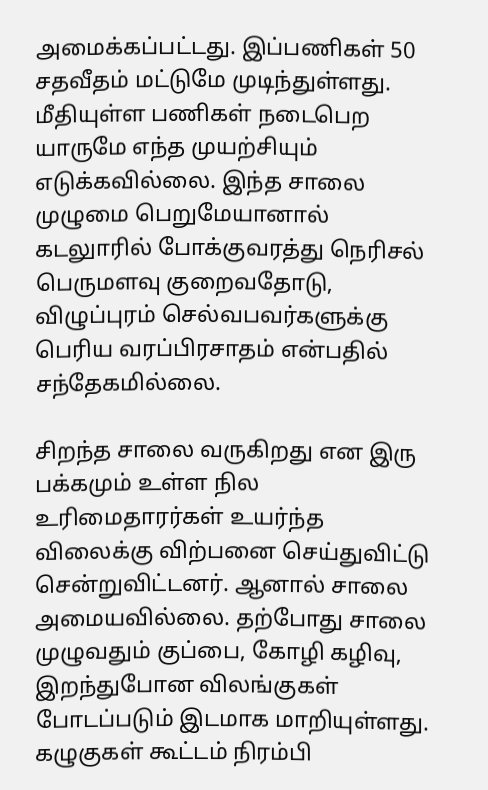அமைக்கப்பட்டது. இப்பணிகள் 50 சதவீதம் மட்டுமே முடிந்துள்ளது. மீதியுள்ள பணிகள் நடைபெற யாருமே எந்த முயற்சியும் எடுக்கவில்லை. இந்த சாலை முழுமை பெறுமேயானால் கடலுாரில் போக்குவரத்து நெரிசல் பெருமளவு குறைவதோடு, விழுப்புரம் செல்வபவர்களுக்கு பெரிய வரப்பிரசாதம் என்பதில் சந்தேகமில்லை.

சிறந்த சாலை வருகிறது என இரு பக்கமும் உள்ள நில உரிமைதாரர்கள் உயர்ந்த விலைக்கு விற்பனை செய்துவிட்டு சென்றுவிட்டனர். ஆனால் சாலை அமையவில்லை. தற்போது சாலை முழுவதும் குப்பை, கோழி கழிவு, இறந்துபோன விலங்குகள் போடப்படும் இடமாக மாறியுள்ளது. கழுகுகள் கூட்டம் நிரம்பி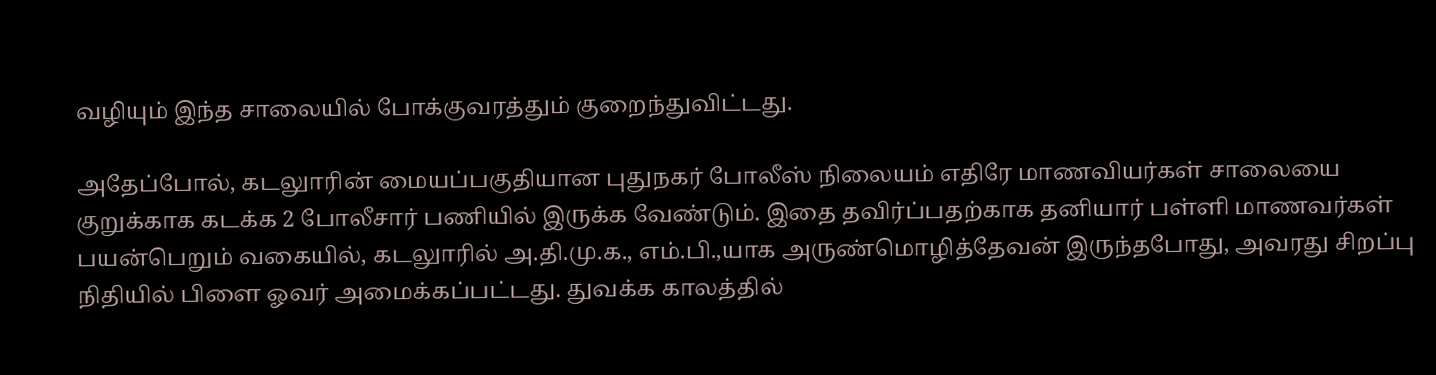வழியும் இந்த சாலையில் போக்குவரத்தும் குறைந்துவிட்டது.

அதேப்போல், கடலுாரின் மையப்பகுதியான புதுநகர் போலீஸ் நிலையம் எதிரே மாணவியர்கள் சாலையை குறுக்காக கடக்க 2 போலீசார் பணியில் இருக்க வேண்டும். இதை தவிர்ப்பதற்காக தனியார் பள்ளி மாணவர்கள் பயன்பெறும் வகையில், கடலுாரில் அ.தி.மு.க., எம்.பி.,யாக அருண்மொழித்தேவன் இருந்தபோது, அவரது சிறப்பு நிதியில் பிளை ஓவர் அமைக்கப்பட்டது. துவக்க காலத்தில்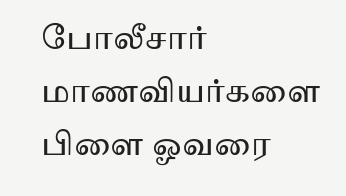போலீசார் மாணவியர்களை பிளை ஓவரை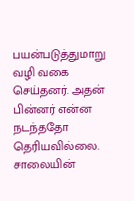பயன்படுத்துமாறு வழி வகை செய்தனர். அதன் பின்னர் என்ன நடந்ததோ தெரியவில்லை. சாலையின்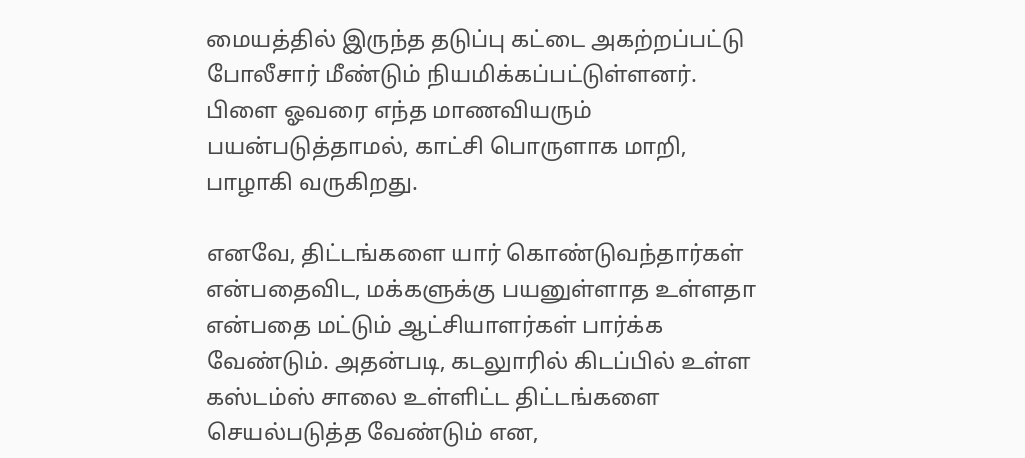மையத்தில் இருந்த தடுப்பு கட்டை அகற்றப்பட்டு போலீசார் மீண்டும் நியமிக்கப்பட்டுள்ளனர். பிளை ஓவரை எந்த மாணவியரும் பயன்படுத்தாமல், காட்சி பொருளாக மாறி, பாழாகி வருகிறது.

எனவே, திட்டங்களை யார் கொண்டுவந்தார்கள் என்பதைவிட, மக்களுக்கு பயனுள்ளாத உள்ளதா என்பதை மட்டும் ஆட்சியாளர்கள் பார்க்க வேண்டும். அதன்படி, கடலுாரில் கிடப்பில் உள்ள கஸ்டம்ஸ் சாலை உள்ளிட்ட திட்டங்களை செயல்படுத்த வேண்டும் என,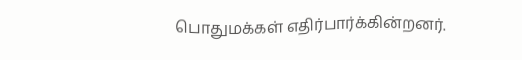பொதுமக்கள் எதிர்பார்க்கின்றனர்.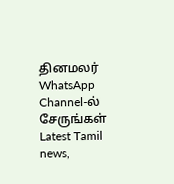தினமலர் WhatsApp Channel-ல் சேருங்கள்
Latest Tamil news,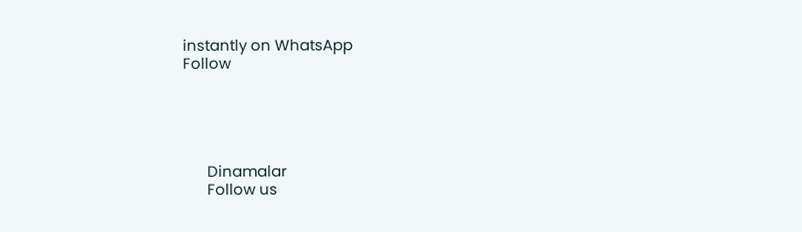instantly on WhatsApp
Follow





      Dinamalar
      Follow us